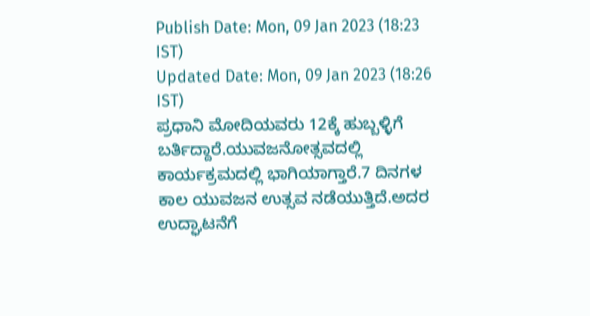Publish Date: Mon, 09 Jan 2023 (18:23 IST)
Updated Date: Mon, 09 Jan 2023 (18:26 IST)
ಪ್ರಧಾನಿ ಮೋದಿಯವರು 12ಕ್ಕೆ ಹುಬ್ಬಳ್ಳಿಗೆ ಬರ್ತಿದ್ದಾರೆ.ಯುವಜನೋತ್ಸವದಲ್ಲಿ ಕಾರ್ಯಕ್ರಮದಲ್ಲಿ ಭಾಗಿಯಾಗ್ತಾರೆ.7 ದಿನಗಳ ಕಾಲ ಯುವಜನ ಉತ್ಸವ ನಡೆಯುತ್ತಿದೆ.ಅದರ ಉದ್ಘಾಟನೆಗೆ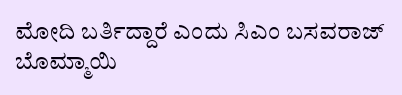ಮೋದಿ ಬರ್ತಿದ್ದಾರೆ ಎಂದು ಸಿಎಂ ಬಸವರಾಜ್ ಬೊಮ್ಮಾಯಿ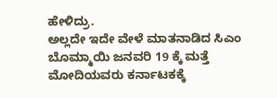ಹೇಳಿದ್ರು.
ಅಲ್ಲದೇ ಇದೇ ವೇಳೆ ಮಾತನಾಡಿದ ಸಿಎಂ ಬೊಮ್ಮಾಯಿ ಜನವರಿ 19 ಕ್ಕೆ ಮತ್ತೆ ಮೋದಿಯವರು ಕರ್ನಾಟಕಕ್ಕೆ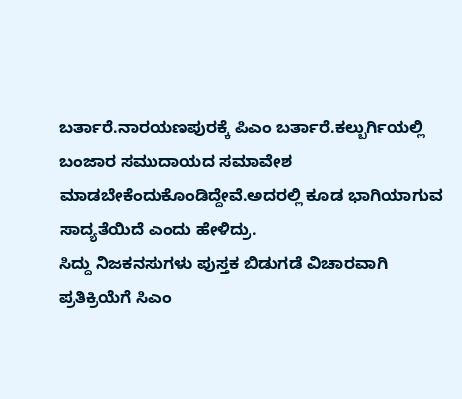ಬರ್ತಾರೆ.ನಾರಯಣಪುರಕ್ಕೆ ಪಿಎಂ ಬರ್ತಾರೆ.ಕಲ್ಬುರ್ಗಿಯಲ್ಲಿ ಬಂಜಾರ ಸಮುದಾಯದ ಸಮಾವೇಶ ಮಾಡಬೇಕೆಂದುಕೊಂಡಿದ್ದೇವೆ.ಅದರಲ್ಲಿ ಕೂಡ ಭಾಗಿಯಾಗುವ ಸಾದ್ಯತೆಯಿದೆ ಎಂದು ಹೇಳಿದ್ರು.
ಸಿದ್ದು ನಿಜಕನಸುಗಳು ಪುಸ್ತಕ ಬಿಡುಗಡೆ ವಿಚಾರವಾಗಿ ಪ್ರತಿಕ್ರಿಯೆಗೆ ಸಿಎಂ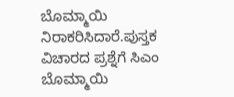ಬೊಮ್ಮಾಯಿ ನಿರಾಕರಿಸಿದಾರೆ.ಪುಸ್ತಕ ವಿಚಾರದ ಪ್ರಶ್ನೆಗೆ ಸಿಎಂ ಬೊಮ್ಮಾಯಿ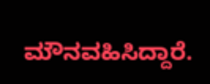ಮೌನವಹಿಸಿದ್ದಾರೆ.